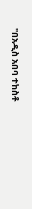"በአዲስ አበባ ተከስቶ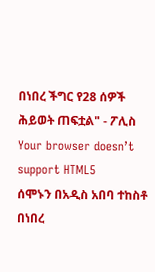በነበረ ችግር የ28 ሰዎች ሕይወት ጠፍቷል" - ፖሊስ
Your browser doesn’t support HTML5
ሰሞኑን በአዲስ አበባ ተከስቶ በነበረ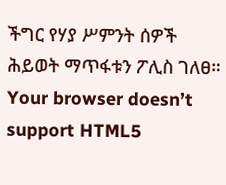ችግር የሃያ ሥምንት ሰዎች ሕይወት ማጥፋቱን ፖሊስ ገለፀ።
Your browser doesn’t support HTML5